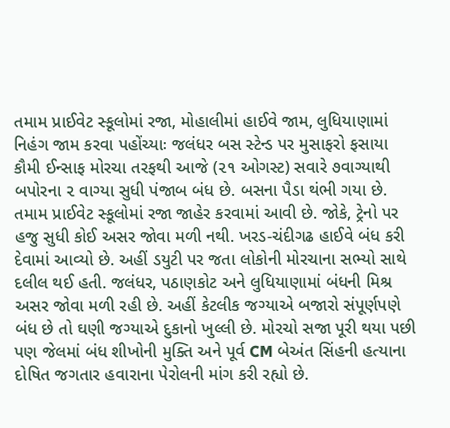તમામ પ્રાઈવેટ સ્કૂલોમાં રજા, મોહાલીમાં હાઈવે જામ, લુધિયાણામાં નિહંગ જામ કરવા પહોંચ્યાઃ જલંધર બસ સ્ટેન્ડ પર મુસાફરો ફસાયા
કૌમી ઈન્સાફ મોરચા તરફથી આજે (૨૧ ઓગસ્ટ) સવારે ૭વાગ્યાથી બપોરના ૨ વાગ્યા સુધી પંજાબ બંધ છે. બસના પૈડા થંભી ગયા છે. તમામ પ્રાઈવેટ સ્કૂલોમાં રજા જાહેર કરવામાં આવી છે. જોકે, ટ્રેનો પર હજુ સુધી કોઈ અસર જોવા મળી નથી. ખરડ-ચંદીગઢ હાઈવે બંધ કરી દેવામાં આવ્યો છે. અહીં ડયુટી પર જતા લોકોની મોરચાના સભ્યો સાથે દલીલ થઈ હતી. જલંધર, પઠાણકોટ અને લુધિયાણામાં બંધની મિશ્ર અસર જોવા મળી રહી છે. અહીં કેટલીક જગ્યાએ બજારો સંપૂર્ણપણે બંધ છે તો ઘણી જગ્યાએ દુકાનો ખુલ્લી છે. મોરચો સજા પૂરી થયા પછી પણ જેલમાં બંધ શીખોની મુક્તિ અને પૂર્વ CM બેઅંત સિંહની હત્યાના દોષિત જગતાર હવારાના પેરોલની માંગ કરી રહ્યો છે.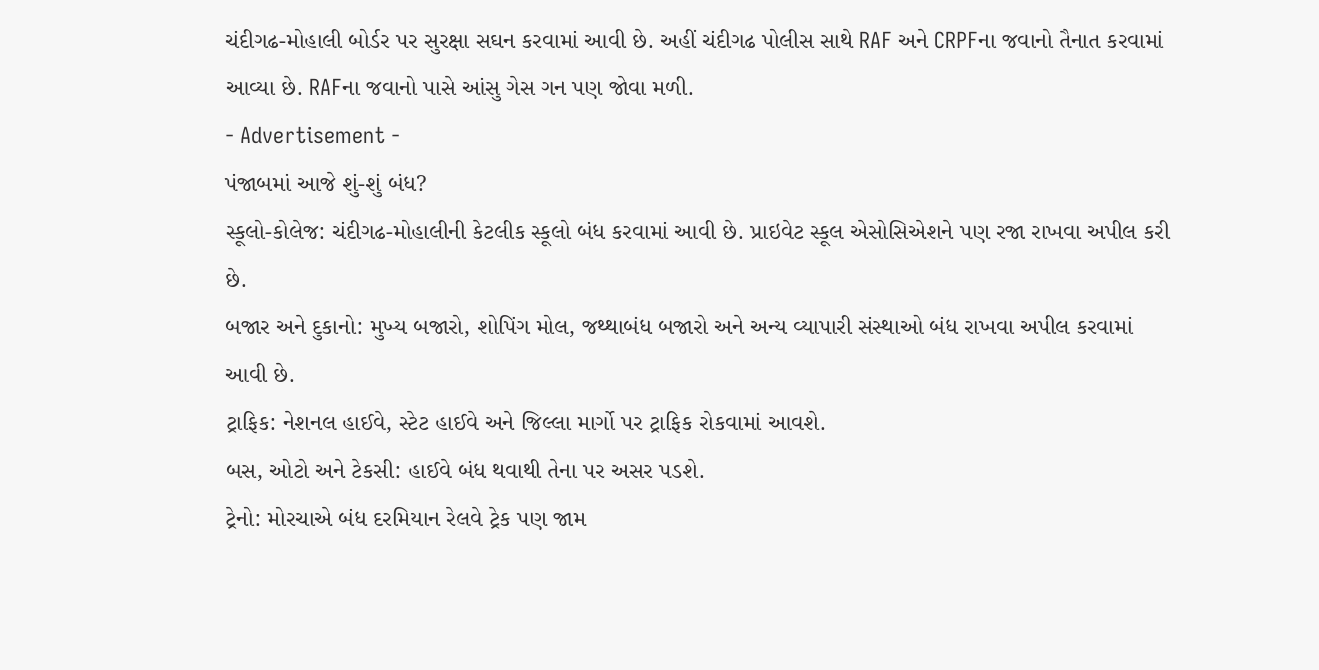ચંદીગઢ-મોહાલી બોર્ડર પર સુરક્ષા સઘન કરવામાં આવી છે. અહીં ચંદીગઢ પોલીસ સાથે RAF અને CRPFના જવાનો તૈનાત કરવામાં આવ્યા છે. RAFના જવાનો પાસે આંસુ ગેસ ગન પણ જોવા મળી.
- Advertisement -
પંજાબમાં આજે શું-શું બંધ?
સ્કૂલો-કોલેજ: ચંદીગઢ-મોહાલીની કેટલીક સ્કૂલો બંધ કરવામાં આવી છે. પ્રાઇવેટ સ્કૂલ એસોસિએશને પણ રજા રાખવા અપીલ કરી છે.
બજાર અને દુકાનો: મુખ્ય બજારો, શોપિંગ મોલ, જથ્થાબંધ બજારો અને અન્ય વ્યાપારી સંસ્થાઓ બંધ રાખવા અપીલ કરવામાં આવી છે.
ટ્રાફિક: નેશનલ હાઈવે, સ્ટેટ હાઈવે અને જિલ્લા માર્ગો પર ટ્રાફિક રોકવામાં આવશે.
બસ, ઓટો અને ટેકસી: હાઈવે બંધ થવાથી તેના પર અસર પડશે.
ટ્રેનો: મોરચાએ બંધ દરમિયાન રેલવે ટ્રેક પણ જામ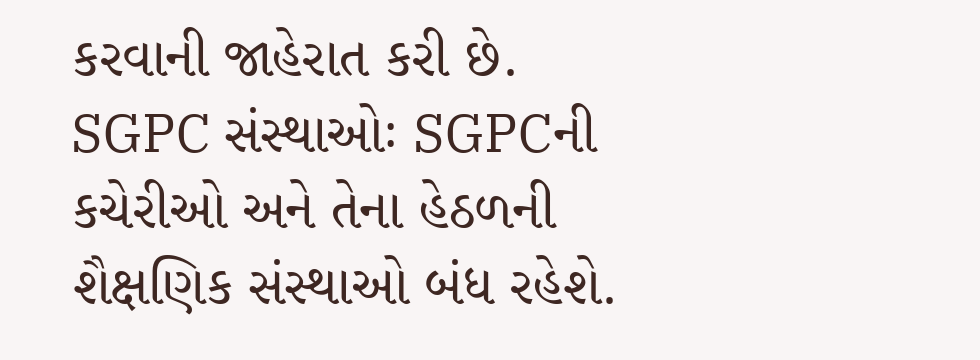કરવાની જાહેરાત કરી છે.
SGPC સંસ્થાઓઃ SGPCની કચેરીઓ અને તેના હેઠળની શૈક્ષણિક સંસ્થાઓ બંધ રહેશે.